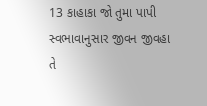13 કાહાકા જો તુમા પાપી સ્વભાવાનુસાર જીવન જીવહા તે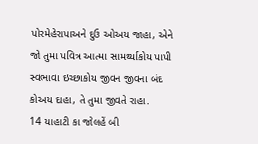પોરમેહેરાપાઅને દુઉ ઓઅય જાહા, એને જો તુમા પવિત્ર આત્મા સામર્થ્યાકોય પાપી સ્વભાવા ઇચ્છાકોય જીવન જીવના બંદ કોઅય દાહા, તે તુમા જીવતે રાહા.
14 યાહાટી કા જોલહેં બી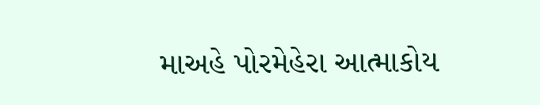માઅહે પોરમેહેરા આત્માકોય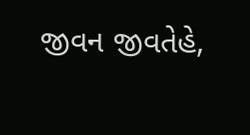જીવન જીવતેહે,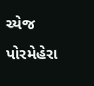ચ્યેજ પોરમેહેરા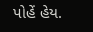પોહેં હેય.